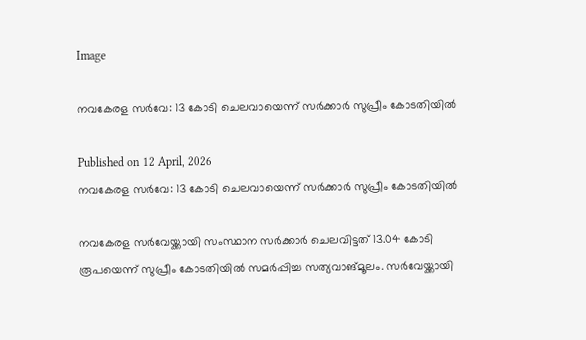Image

നവകേരള സർവേ: 13 കോടി ചെലവായെന്ന് സർക്കാർ സുപ്രീം കോടതിയിൽ

Published on 12 April, 2026
നവകേരള സർവേ: 13 കോടി ചെലവായെന്ന് സർക്കാർ സുപ്രീം കോടതിയിൽ

നവകേരള സർവേയ്ക്കായി സംസ്ഥാന സർക്കാർ ചെലവിട്ടത് 13.04 കോടി രൂപയെന്ന് സുപ്രീം കോടതിയിൽ സമർപ്പിച്ച സത്യവാങ്മൂലം. സർവേയ്ക്കായി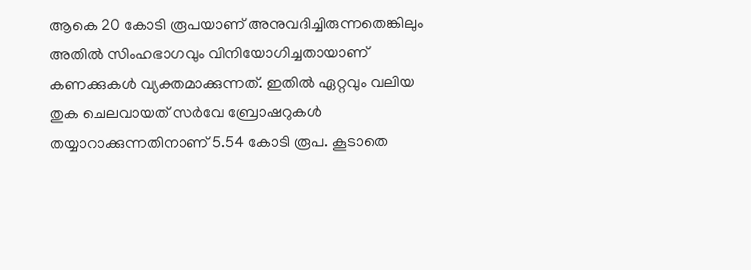ആകെ 20 കോടി രൂപയാണ് അനുവദിച്ചിരുന്നതെങ്കിലും അതിൽ സിംഹഭാഗവും വിനിയോഗിച്ചതായാണ് കണക്കുകൾ വ്യക്തമാക്കുന്നത്. ഇതിൽ ഏറ്റവും വലിയ തുക ചെലവായത് സർവേ ബ്രോഷറുകൾ തയ്യാറാക്കുന്നതിനാണ് 5.54 കോടി രൂപ. കൂടാതെ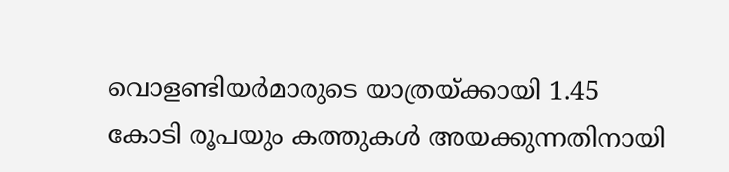വൊളണ്ടിയർമാരുടെ യാത്രയ്ക്കായി 1.45 കോടി രൂപയും കത്തുകൾ അയക്കുന്നതിനായി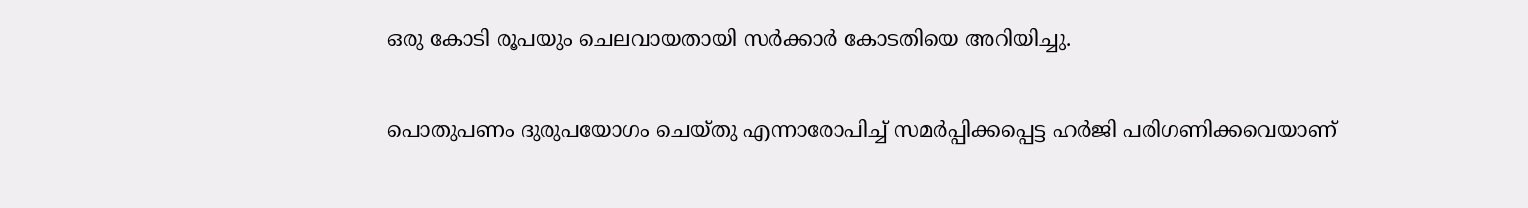ഒരു കോടി രൂപയും ചെലവായതായി സർക്കാർ കോടതിയെ അറിയിച്ചു.

പൊതുപണം ദുരുപയോഗം ചെയ്തു എന്നാരോപിച്ച് സമർപ്പിക്കപ്പെട്ട ഹർജി പരിഗണിക്കവെയാണ്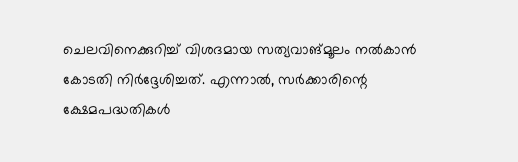ചെലവിനെക്കുറിച്ച് വിശദമായ സത്യവാങ്മൂലം നൽകാൻ കോടതി നിർദ്ദേശിച്ചത്. എന്നാൽ, സർക്കാരിന്റെ ക്ഷേമപദ്ധതികൾ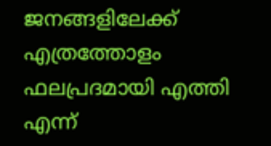ജനങ്ങളിലേക്ക് എത്രത്തോളം ഫലപ്രദമായി എത്തി എന്ന്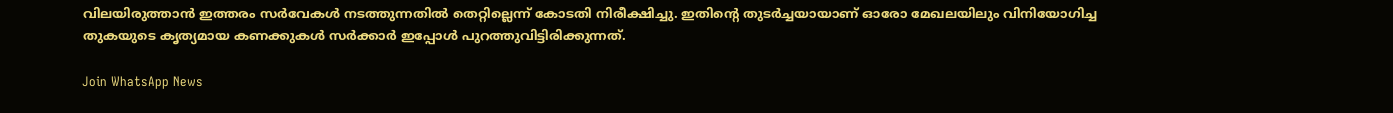വിലയിരുത്താൻ ഇത്തരം സർവേകൾ നടത്തുന്നതിൽ തെറ്റില്ലെന്ന് കോടതി നിരീക്ഷിച്ചു. ഇതിന്റെ തുടർച്ചയായാണ് ഓരോ മേഖലയിലും വിനിയോഗിച്ച തുകയുടെ കൃത്യമായ കണക്കുകൾ സർക്കാർ ഇപ്പോൾ പുറത്തുവിട്ടിരിക്കുന്നത്.

Join WhatsApp News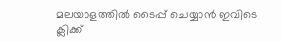മലയാളത്തില്‍ ടൈപ്പ് ചെയ്യാന്‍ ഇവിടെ ക്ലിക്ക്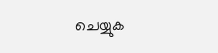ചെയ്യുക